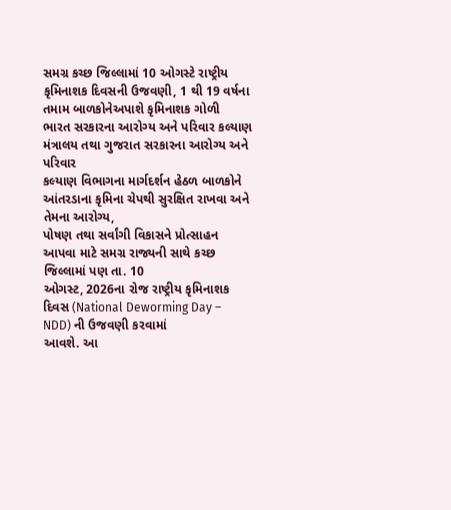સમગ્ર કચ્છ જિલ્લામાં 10 ઓગસ્ટે રાષ્ટ્રીય કૃમિનાશક દિવસની ઉજવણી, 1 થી 19 વર્ષના તમામ બાળકોનેઅપાશે કૃમિનાશક ગોળી
ભારત સરકારના આરોગ્ય અને પરિવાર કલ્યાણ મંત્રાલય તથા ગુજરાત સરકારના આરોગ્ય અને પરિવાર
કલ્યાણ વિભાગના માર્ગદર્શન હેઠળ બાળકોને આંતરડાના કૃમિના ચેપથી સુરક્ષિત રાખવા અને તેમના આરોગ્ય,
પોષણ તથા સર્વાંગી વિકાસને પ્રોત્સાહન આપવા માટે સમગ્ર રાજ્યની સાથે કચ્છ જિલ્લામાં પણ તા. 10
ઓગસ્ટ, 2026ના રોજ રાષ્ટ્રીય કૃમિનાશક દિવસ (National Deworming Day – NDD) ની ઉજવણી કરવામાં
આવશે. આ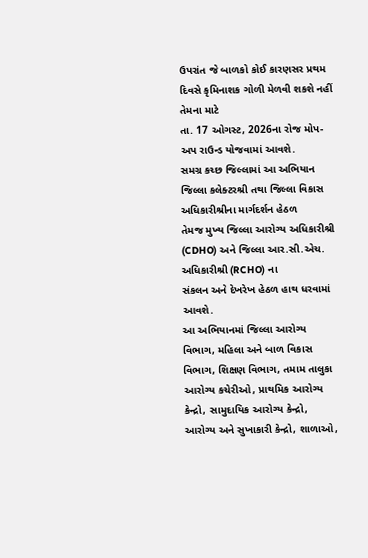ઉપરાંત જે બાળકો કોઈ કારણસર પ્રથમ દિવસે કૃમિનાશક ગોળી મેળવી શકશે નહીં તેમના માટે
તા. 17 ઓગસ્ટ, 2026ના રોજ મોપ-અપ રાઉન્ડ યોજવામાં આવશે.
સમગ્ર કચ્છ જિલ્લામાં આ અભિયાન જિલ્લા કલેક્ટરશ્રી તથા જિલ્લા વિકાસ અધિકારીશ્રીના માર્ગદર્શન હેઠળ
તેમજ મુખ્ય જિલ્લા આરોગ્ય અધિકારીશ્રી (CDHO) અને જિલ્લા આર.સી.એચ. અધિકારીશ્રી (RCHO) ના
સંકલન અને દેખરેખ હેઠળ હાથ ધરવામાં આવશે.
આ અભિયાનમાં જિલ્લા આરોગ્ય વિભાગ, મહિલા અને બાળ વિકાસ વિભાગ, શિક્ષણ વિભાગ, તમામ તાલુકા
આરોગ્ય કચેરીઓ, પ્રાથમિક આરોગ્ય કેન્દ્રો, સામુદાયિક આરોગ્ય કેન્દ્રો, આરોગ્ય અને સુખાકારી કેન્દ્રો, શાળાઓ,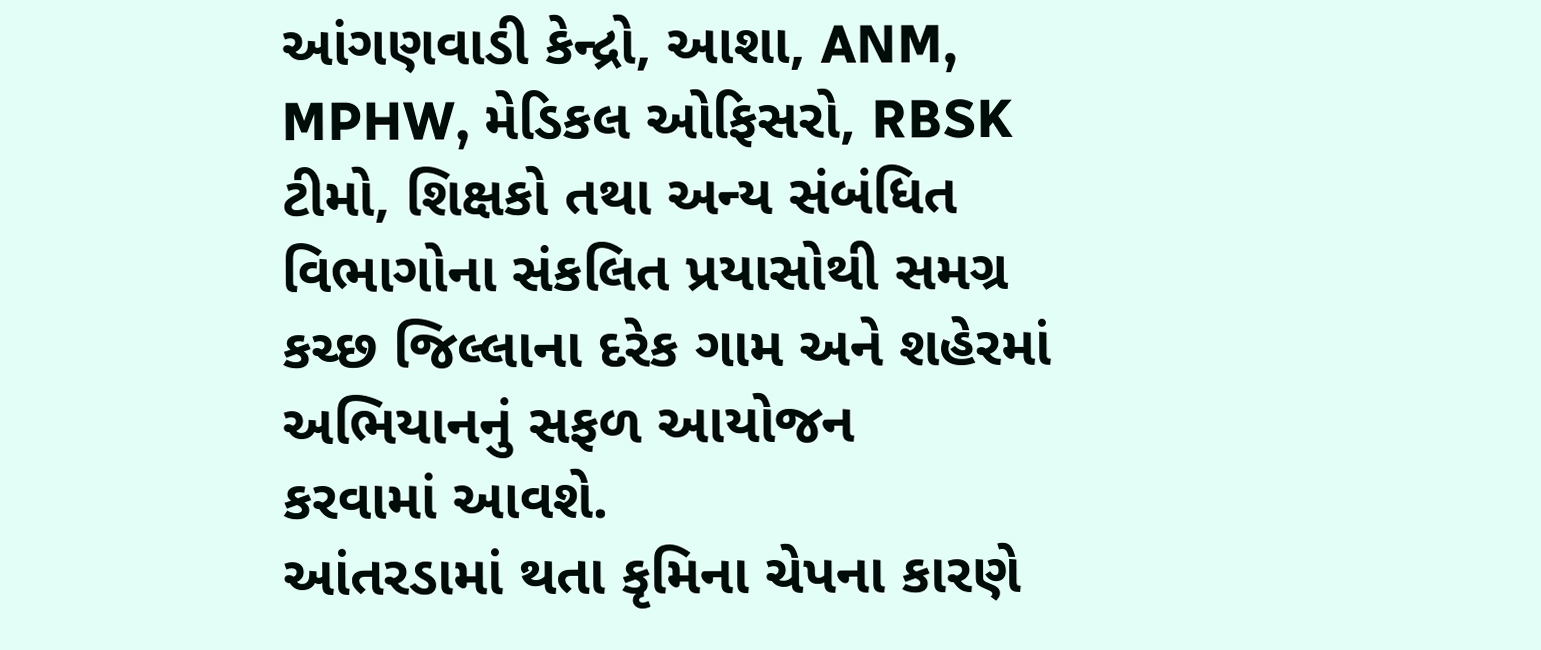આંગણવાડી કેન્દ્રો, આશા, ANM, MPHW, મેડિકલ ઓફિસરો, RBSK ટીમો, શિક્ષકો તથા અન્ય સંબંધિત
વિભાગોના સંકલિત પ્રયાસોથી સમગ્ર કચ્છ જિલ્લાના દરેક ગામ અને શહેરમાં અભિયાનનું સફળ આયોજન
કરવામાં આવશે.
આંતરડામાં થતા કૃમિના ચેપના કારણે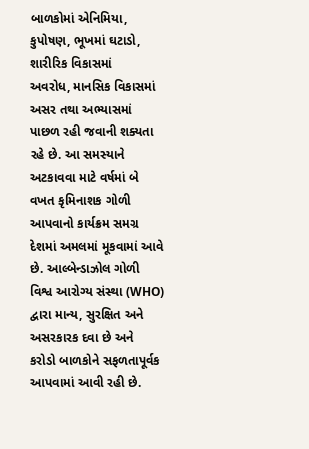બાળકોમાં એનિમિયા, કુપોષણ, ભૂખમાં ઘટાડો, શારીરિક વિકાસમાં
અવરોધ, માનસિક વિકાસમાં અસર તથા અભ્યાસમાં પાછળ રહી જવાની શક્યતા રહે છે. આ સમસ્યાને
અટકાવવા માટે વર્ષમાં બે વખત કૃમિનાશક ગોળી આપવાનો કાર્યક્રમ સમગ્ર દેશમાં અમલમાં મૂકવામાં આવે
છે. આલ્બેન્ડાઝોલ ગોળી વિશ્વ આરોગ્ય સંસ્થા (WHO) દ્વારા માન્ય, સુરક્ષિત અને અસરકારક દવા છે અને
કરોડો બાળકોને સફળતાપૂર્વક આપવામાં આવી રહી છે.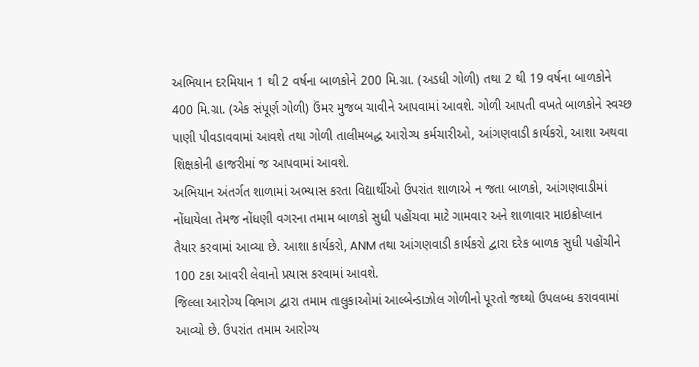અભિયાન દરમિયાન 1 થી 2 વર્ષના બાળકોને 200 મિ.ગ્રા. (અડધી ગોળી) તથા 2 થી 19 વર્ષના બાળકોને
400 મિ.ગ્રા. (એક સંપૂર્ણ ગોળી) ઉંમર મુજબ ચાવીને આપવામાં આવશે. ગોળી આપતી વખતે બાળકોને સ્વચ્છ
પાણી પીવડાવવામાં આવશે તથા ગોળી તાલીમબદ્ધ આરોગ્ય કર્મચારીઓ, આંગણવાડી કાર્યકરો, આશા અથવા
શિક્ષકોની હાજરીમાં જ આપવામાં આવશે.
અભિયાન અંતર્ગત શાળામાં અભ્યાસ કરતા વિદ્યાર્થીઓ ઉપરાંત શાળાએ ન જતા બાળકો, આંગણવાડીમાં
નોંધાયેલા તેમજ નોંધણી વગરના તમામ બાળકો સુધી પહોંચવા માટે ગામવાર અને શાળાવાર માઇક્રોપ્લાન
તૈયાર કરવામાં આવ્યા છે. આશા કાર્યકરો, ANM તથા આંગણવાડી કાર્યકરો દ્વારા દરેક બાળક સુધી પહોંચીને
100 ટકા આવરી લેવાનો પ્રયાસ કરવામાં આવશે.
જિલ્લા આરોગ્ય વિભાગ દ્વારા તમામ તાલુકાઓમાં આલ્બેન્ડાઝોલ ગોળીનો પૂરતો જથ્થો ઉપલબ્ધ કરાવવામાં
આવ્યો છે. ઉપરાંત તમામ આરોગ્ય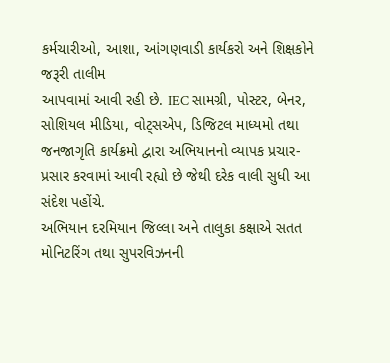કર્મચારીઓ, આશા, આંગણવાડી કાર્યકરો અને શિક્ષકોને જરૂરી તાલીમ
આપવામાં આવી રહી છે. IEC સામગ્રી, પોસ્ટર, બેનર, સોશિયલ મીડિયા, વોટ્સએપ, ડિજિટલ માધ્યમો તથા
જનજાગૃતિ કાર્યક્રમો દ્વારા અભિયાનનો વ્યાપક પ્રચાર-પ્રસાર કરવામાં આવી રહ્યો છે જેથી દરેક વાલી સુધી આ
સંદેશ પહોંચે.
અભિયાન દરમિયાન જિલ્લા અને તાલુકા કક્ષાએ સતત મોનિટરિંગ તથા સુપરવિઝનની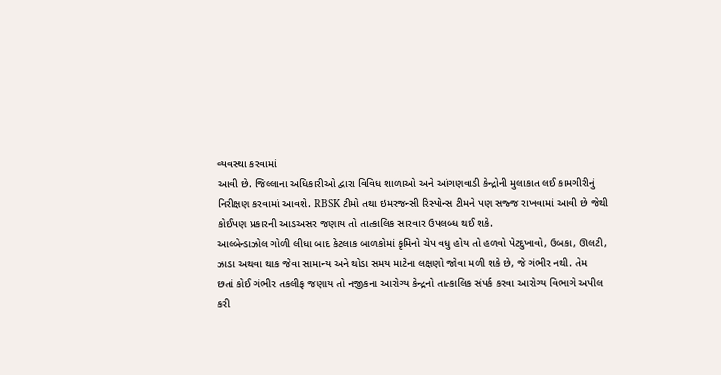વ્યવસ્થા કરવામાં
આવી છે. જિલ્લાના અધિકારીઓ દ્વારા વિવિધ શાળાઓ અને આંગણવાડી કેન્દ્રોની મુલાકાત લઈ કામગીરીનું
નિરીક્ષણ કરવામાં આવશે. RBSK ટીમો તથા ઇમરજન્સી રિસ્પોન્સ ટીમને પણ સજ્જ રાખવામાં આવી છે જેથી
કોઈપણ પ્રકારની આડઅસર જણાય તો તાત્કાલિક સારવાર ઉપલબ્ધ થઈ શકે.
આલ્બેન્ડાઝોલ ગોળી લીધા બાદ કેટલાક બાળકોમાં કૃમિનો ચેપ વધુ હોય તો હળવો પેટદુખાવો, ઉબકા, ઊલટી,
ઝાડા અથવા થાક જેવા સામાન્ય અને થોડા સમય માટેના લક્ષણો જોવા મળી શકે છે, જે ગંભીર નથી. તેમ
છતાં કોઈ ગંભીર તકલીફ જણાય તો નજીકના આરોગ્ય કેન્દ્રનો તાત્કાલિક સંપર્ક કરવા આરોગ્ય વિભાગે અપીલ
કરી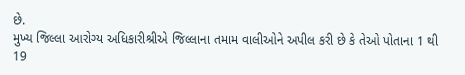છે.
મુખ્ય જિલ્લા આરોગ્ય અધિકારીશ્રીએ જિલ્લાના તમામ વાલીઓને અપીલ કરી છે કે તેઓ પોતાના 1 થી 19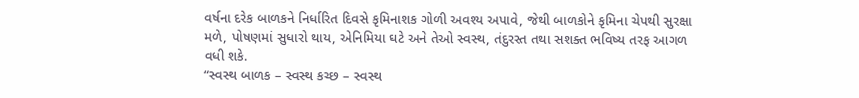વર્ષના દરેક બાળકને નિર્ધારિત દિવસે કૃમિનાશક ગોળી અવશ્ય અપાવે, જેથી બાળકોને કૃમિના ચેપથી સુરક્ષા
મળે, પોષણમાં સુધારો થાય, એનિમિયા ઘટે અને તેઓ સ્વસ્થ, તંદુરસ્ત તથા સશક્ત ભવિષ્ય તરફ આગળ
વધી શકે.
“સ્વસ્થ બાળક – સ્વસ્થ કચ્છ – સ્વસ્થ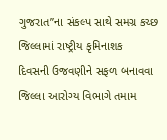ગુજરાત”ના સંકલ્પ સાથે સમગ્ર કચ્છ જિલ્લામાં રાષ્ટ્રીય કૃમિનાશક
દિવસની ઉજવણીને સફળ બનાવવા જિલ્લા આરોગ્ય વિભાગે તમામ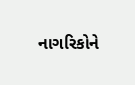નાગરિકોને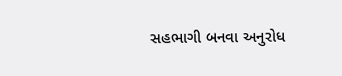સહભાગી બનવા અનુરોધ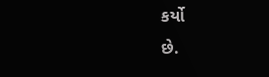કર્યો
છે.